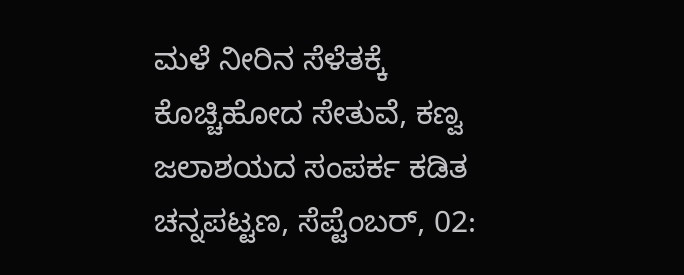ಮಳೆ ನೀರಿನ ಸೆಳೆತಕ್ಕೆ ಕೊಚ್ಚಿಹೋದ ಸೇತುವೆ, ಕಣ್ವ ಜಲಾಶಯದ ಸಂಪರ್ಕ ಕಡಿತ
ಚನ್ನಪಟ್ಟಣ, ಸೆಪ್ಟೆಂಬರ್, 02: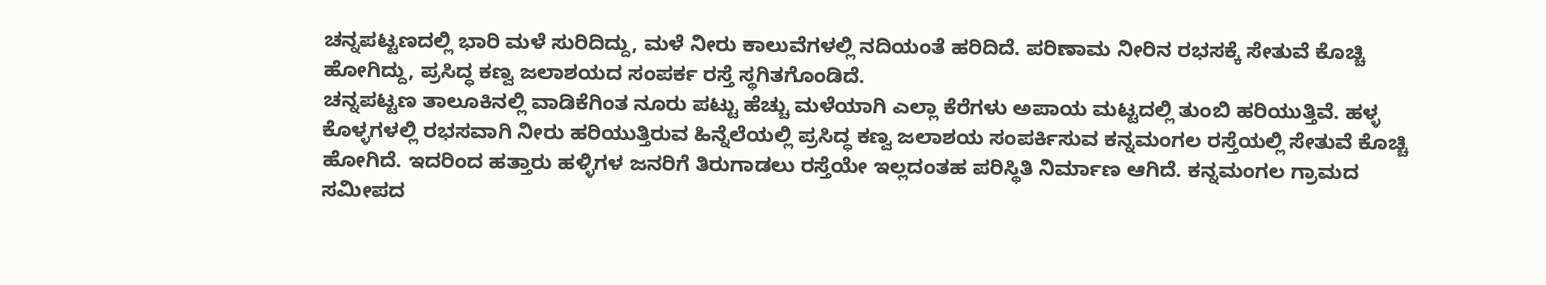ಚನ್ನಪಟ್ಟಣದಲ್ಲಿ ಭಾರಿ ಮಳೆ ಸುರಿದಿದ್ದು, ಮಳೆ ನೀರು ಕಾಲುವೆಗಳಲ್ಲಿ ನದಿಯಂತೆ ಹರಿದಿದೆ. ಪರಿಣಾಮ ನೀರಿನ ರಭಸಕ್ಕೆ ಸೇತುವೆ ಕೊಚ್ಚಿ ಹೋಗಿದ್ದು, ಪ್ರಸಿದ್ಧ ಕಣ್ವ ಜಲಾಶಯದ ಸಂಪರ್ಕ ರಸ್ತೆ ಸ್ಥಗಿತಗೊಂಡಿದೆ.
ಚನ್ನಪಟ್ಟಣ ತಾಲೂಕಿನಲ್ಲಿ ವಾಡಿಕೆಗಿಂತ ನೂರು ಪಟ್ಟು ಹೆಚ್ಚು ಮಳೆಯಾಗಿ ಎಲ್ಲಾ ಕೆರೆಗಳು ಅಪಾಯ ಮಟ್ಟದಲ್ಲಿ ತುಂಬಿ ಹರಿಯುತ್ತಿವೆ. ಹಳ್ಳ ಕೊಳ್ಳಗಳಲ್ಲಿ ರಭಸವಾಗಿ ನೀರು ಹರಿಯುತ್ತಿರುವ ಹಿನ್ನೆಲೆಯಲ್ಲಿ ಪ್ರಸಿದ್ಧ ಕಣ್ವ ಜಲಾಶಯ ಸಂಪರ್ಕಿಸುವ ಕನ್ನಮಂಗಲ ರಸ್ತೆಯಲ್ಲಿ ಸೇತುವೆ ಕೊಚ್ಚಿ ಹೋಗಿದೆ. ಇದರಿಂದ ಹತ್ತಾರು ಹಳ್ಳಿಗಳ ಜನರಿಗೆ ತಿರುಗಾಡಲು ರಸ್ತೆಯೇ ಇಲ್ಲದಂತಹ ಪರಿಸ್ಥಿತಿ ನಿರ್ಮಾಣ ಆಗಿದೆ. ಕನ್ನಮಂಗಲ ಗ್ರಾಮದ ಸಮೀಪದ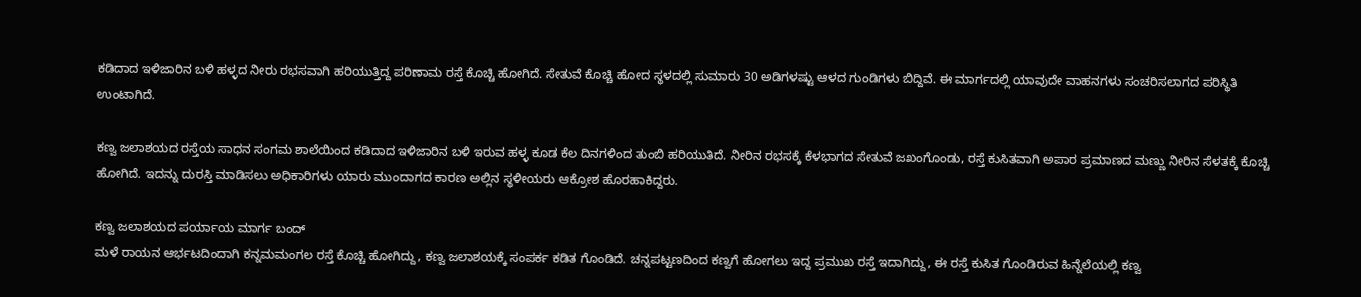ಕಡಿದಾದ ಇಳಿಜಾರಿನ ಬಳಿ ಹಳ್ಳದ ನೀರು ರಭಸವಾಗಿ ಹರಿಯುತ್ತಿದ್ದ ಪರಿಣಾಮ ರಸ್ತೆ ಕೊಚ್ಚಿ ಹೋಗಿದೆ. ಸೇತುವೆ ಕೊಚ್ಚಿ ಹೋದ ಸ್ಥಳದಲ್ಲಿ ಸುಮಾರು 30 ಅಡಿಗಳಷ್ಟು ಆಳದ ಗುಂಡಿಗಳು ಬಿದ್ದಿವೆ. ಈ ಮಾರ್ಗದಲ್ಲಿ ಯಾವುದೇ ವಾಹನಗಳು ಸಂಚರಿಸಲಾಗದ ಪರಿಸ್ಥಿತಿ ಉಂಟಾಗಿದೆ.

ಕಣ್ವ ಜಲಾಶಯದ ರಸ್ತೆಯ ಸಾಧನ ಸಂಗಮ ಶಾಲೆಯಿಂದ ಕಡಿದಾದ ಇಳಿಜಾರಿನ ಬಳಿ ಇರುವ ಹಳ್ಳ ಕೂಡ ಕೆಲ ದಿನಗಳಿಂದ ತುಂಬಿ ಹರಿಯುತಿದೆ. ನೀರಿನ ರಭಸಕ್ಕೆ ಕೆಳಭಾಗದ ಸೇತುವೆ ಜಖಂಗೊಂಡು, ರಸ್ತೆ ಕುಸಿತವಾಗಿ ಅಪಾರ ಪ್ರಮಾಣದ ಮಣ್ಣು ನೀರಿನ ಸೆಳತಕ್ಕೆ ಕೊಚ್ಚಿ ಹೋಗಿದೆ. ಇದನ್ನು ದುರಸ್ತಿ ಮಾಡಿಸಲು ಅಧಿಕಾರಿಗಳು ಯಾರು ಮುಂದಾಗದ ಕಾರಣ ಅಲ್ಲಿನ ಸ್ಥಳೀಯರು ಆಕ್ರೋಶ ಹೊರಹಾಕಿದ್ದರು.

ಕಣ್ವ ಜಲಾಶಯದ ಪರ್ಯಾಯ ಮಾರ್ಗ ಬಂದ್
ಮಳೆ ರಾಯನ ಆರ್ಭಟದಿಂದಾಗಿ ಕನ್ನಮಮಂಗಲ ರಸ್ತೆ ಕೊಚ್ಚಿ ಹೋಗಿದ್ದು, ಕಣ್ವ ಜಲಾಶಯಕ್ಕೆ ಸಂಪರ್ಕ ಕಡಿತ ಗೊಂಡಿದೆ. ಚನ್ನಪಟ್ಟಣದಿಂದ ಕಣ್ವಗೆ ಹೋಗಲು ಇದ್ದ ಪ್ರಮುಖ ರಸ್ತೆ ಇದಾಗಿದ್ದು, ಈ ರಸ್ತೆ ಕುಸಿತ ಗೊಂಡಿರುವ ಹಿನ್ನೆಲೆಯಲ್ಲಿ ಕಣ್ವ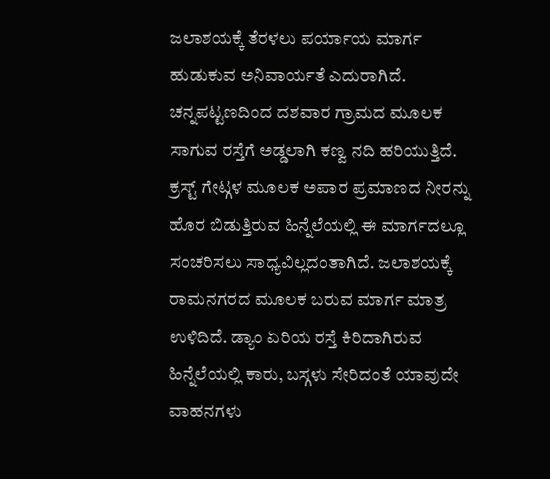ಜಲಾಶಯಕ್ಕೆ ತೆರಳಲು ಪರ್ಯಾಯ ಮಾರ್ಗ ಹುಡುಕುವ ಅನಿವಾರ್ಯತೆ ಎದುರಾಗಿದೆ. ಚನ್ನಪಟ್ಟಣದಿಂದ ದಶವಾರ ಗ್ರಾಮದ ಮೂಲಕ ಸಾಗುವ ರಸ್ತೆಗೆ ಅಡ್ಡಲಾಗಿ ಕಣ್ವ ನದಿ ಹರಿಯುತ್ತಿದೆ. ಕ್ರಸ್ಟ್ ಗೇಟ್ಗಳ ಮೂಲಕ ಅಪಾರ ಪ್ರಮಾಣದ ನೀರನ್ನು ಹೊರ ಬಿಡುತ್ತಿರುವ ಹಿನ್ನೆಲೆಯಲ್ಲಿ ಈ ಮಾರ್ಗದಲ್ಲೂ ಸಂಚರಿಸಲು ಸಾಧ್ಯವಿಲ್ಲದಂತಾಗಿದೆ. ಜಲಾಶಯಕ್ಕೆ ರಾಮನಗರದ ಮೂಲಕ ಬರುವ ಮಾರ್ಗ ಮಾತ್ರ ಉಳಿದಿದೆ. ಡ್ಯಾಂ ಏರಿಯ ರಸ್ತೆ ಕಿರಿದಾಗಿರುವ ಹಿನ್ನೆಲೆಯಲ್ಲಿ ಕಾರು, ಬಸ್ಗಳು ಸೇರಿದಂತೆ ಯಾವುದೇ ವಾಹನಗಳು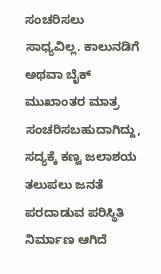ಸಂಚರಿಸಲು ಸಾಧ್ಯವಿಲ್ಲ. ಕಾಲುನಡಿಗೆ ಅಥವಾ ಬೈಕ್ ಮುಖಾಂತರ ಮಾತ್ರ ಸಂಚರಿಸಬಹುದಾಗಿದ್ದು, ಸದ್ಯಕ್ಕೆ ಕಣ್ವ ಜಲಾಶಯ ತಲುಪಲು ಜನತೆ ಪರದಾಡುವ ಪರಿಸ್ಥಿತಿ ನಿರ್ಮಾಣ ಆಗಿದೆ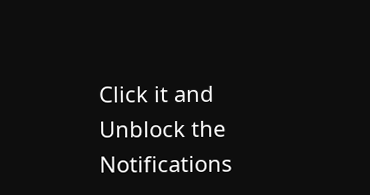Click it and Unblock the Notifications